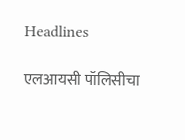Headlines

एलआयसी पॉलिसीचा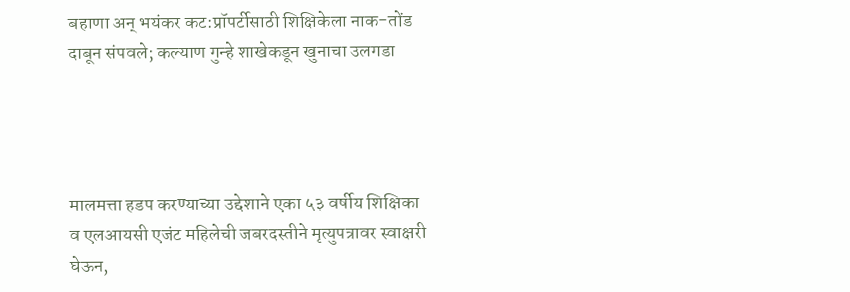बहाणा अन् भयंकर कट:प्रॉपर्टीसाठी शिक्षिकेला नाक-तोंड दाबून संपवले; कल्याण गुन्हे शाखेकडून खुनाचा उलगडा




मालमत्ता हडप करण्याच्या उद्देशाने एका ५३ वर्षीय शिक्षिका व एलआयसी एजंट महिलेची जबरदस्तीने मृत्युपत्रावर स्वाक्षरी घेऊन,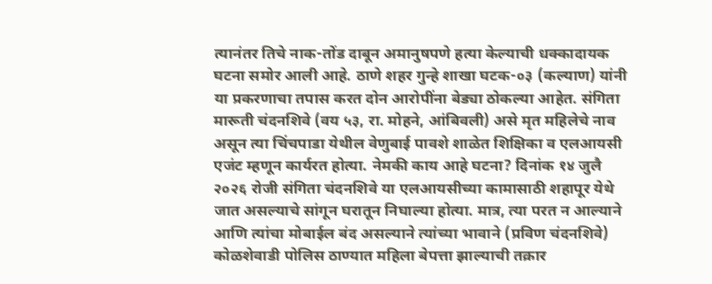त्यानंतर तिचे नाक-तोंड दाबून अमानुषपणे हत्या केल्याची धक्कादायक घटना समोर आली आहे. ठाणे शहर गुन्हे शाखा घटक-०३ (कल्याण) यांनी या प्रकरणाचा तपास करत दोन आरोपींना बेड्या ठोकल्या आहेत. संगिता मारूती चंदनशिवे (वय ५३, रा. मोहने, आंबिवली) असे मृत महिलेचे नाव असून त्या चिंचपाडा येथील वेणुबाई पावशे शाळेत शिक्षिका व एलआयसी एजंट म्हणून कार्यरत होत्या. नेमकी काय आहे घटना? दिनांक १४ जुलै २०२६ रोजी संगिता चंदनशिवे या एलआयसीच्या कामासाठी शहापूर येथे जात असल्याचे सांगून घरातून निघाल्या होत्या. मात्र, त्या परत न आल्याने आणि त्यांचा मोबाईल बंद असल्याने त्यांच्या भावाने (प्रविण चंदनशिवे) कोळशेवाडी पोलिस ठाण्यात महिला बेपत्ता झाल्याची तक्रार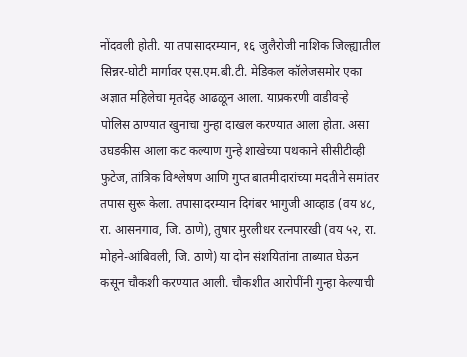नोंदवली होती. या तपासादरम्यान, १६ जुलैरोजी नाशिक जिल्ह्यातील सिन्नर-घोटी मार्गावर एस.एम.बी.टी. मेडिकल कॉलेजसमोर एका अज्ञात महिलेचा मृतदेह आढळून आला. याप्रकरणी वाडीवऱ्हे पोलिस ठाण्यात खुनाचा गुन्हा दाखल करण्यात आला होता. असा उघडकीस आला कट कल्याण गुन्हे शाखेच्या पथकाने सीसीटीव्ही फुटेज, तांत्रिक विश्लेषण आणि गुप्त बातमीदारांच्या मदतीने समांतर तपास सुरू केला. तपासादरम्यान दिगंबर भागुजी आव्हाड (वय ४८, रा. आसनगाव, जि. ठाणे), तुषार मुरलीधर रत्नपारखी (वय ५२, रा. मोहने-आंबिवली, जि. ठाणे) या दोन संशयितांना ताब्यात घेऊन कसून चौकशी करण्यात आली. चौकशीत आरोपींनी गुन्हा केल्याची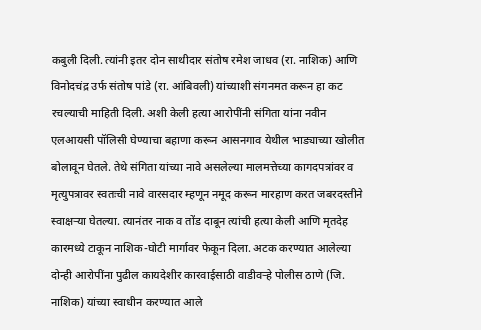कबुली दिली. त्यांनी इतर दोन साथीदार संतोष रमेश जाधव (रा. नाशिक) आणि विनोदचंद्र उर्फ संतोष पांडे (रा. आंबिवली) यांच्याशी संगनमत करून हा कट रचल्याची माहिती दिली. अशी केली हत्या आरोपींनी संगिता यांना नवीन एलआयसी पॉलिसी घेण्याचा बहाणा करून आसनगाव येथील भाड्याच्या खोलीत बोलावून घेतले. तेथे संगिता यांच्या नावे असलेल्या मालमत्तेच्या कागदपत्रांवर व मृत्युपत्रावर स्वतःची नावे वारसदार म्हणून नमूद करून मारहाण करत जबरदस्तीने स्वाक्षऱ्या घेतल्या. त्यानंतर नाक व तोंड दाबून त्यांची हत्या केली आणि मृतदेह कारमध्ये टाकून नाशिक-घोटी मार्गावर फेकून दिला. अटक करण्यात आलेल्या दोन्ही आरोपींना पुढील कायदेशीर कारवाईसाठी वाडीवऱ्हे पोलीस ठाणे (जि. नाशिक) यांच्या स्वाधीन करण्यात आले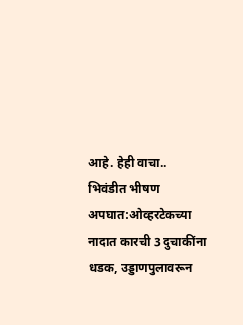आहे. हेही वाचा.. भिवंडीत भीषण अपघात:ओव्हरटेकच्या नादात कारची 3 दुचाकींना धडक, उड्डाणपुलावरून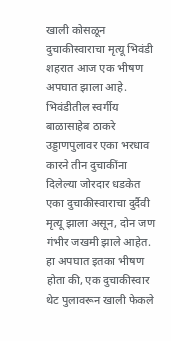खाली कोसळून दुचाकीस्वाराचा मृत्यू भिवंडी शहरात आज एक भीषण अपघात झाला आहे. भिवंडीतील स्वर्गीय बाळासाहेब ठाकरे उड्डाणपुलावर एका भरधाव कारने तीन दुचाकींना दिलेल्या जोरदार धडकेत एका दुचाकीस्वाराचा दुर्दैवी मृत्यू झाला असून, दोन जण गंभीर जखमी झाले आहेत. हा अपघात इतका भीषण होता की, एक दुचाकीस्वार थेट पुलावरून खाली फेकले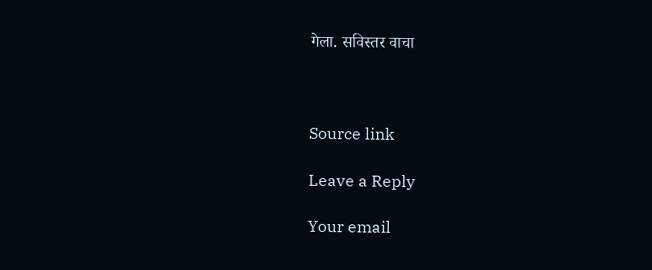गेला. सविस्तर वाचा



Source link

Leave a Reply

Your email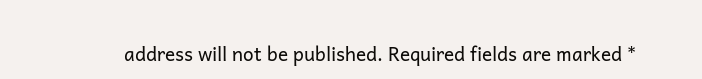address will not be published. Required fields are marked *